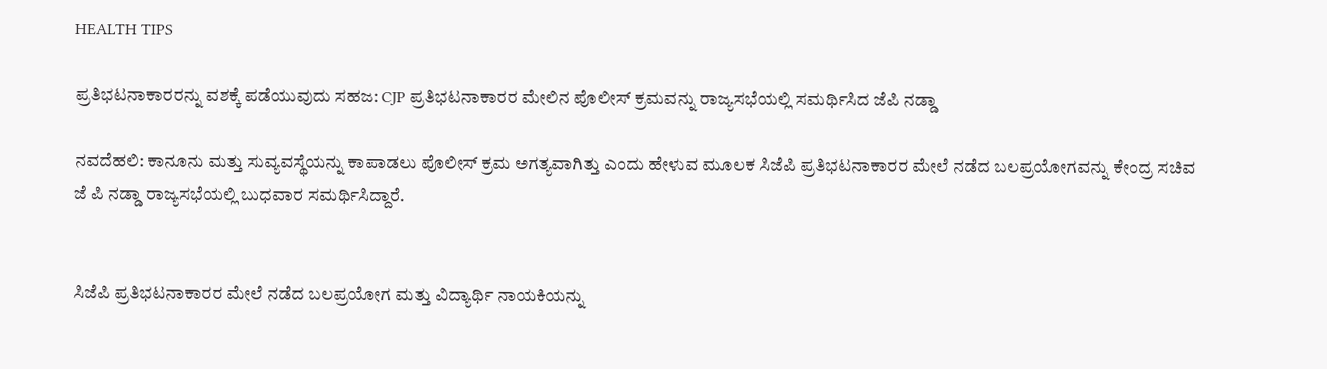HEALTH TIPS

ಪ್ರತಿಭಟನಾಕಾರರನ್ನು ವಶಕ್ಕೆ ಪಡೆಯುವುದು ಸಹಜ: CJP ಪ್ರತಿಭಟನಾಕಾರರ ಮೇಲಿನ ಪೊಲೀಸ್ ಕ್ರಮವನ್ನು ರಾಜ್ಯಸಭೆಯಲ್ಲಿ ಸಮರ್ಥಿಸಿದ ಜೆಪಿ ನಡ್ಡಾ

ನವದೆಹಲಿ: ಕಾನೂನು ಮತ್ತು ಸುವ್ಯವಸ್ಥೆಯನ್ನು ಕಾಪಾಡಲು ಪೊಲೀಸ್ ಕ್ರಮ ಅಗತ್ಯವಾಗಿತ್ತು ಎಂದು ಹೇಳುವ ಮೂಲಕ ಸಿಜೆಪಿ ಪ್ರತಿಭಟನಾಕಾರರ ಮೇಲೆ ನಡೆದ ಬಲಪ್ರಯೋಗವನ್ನು ಕೇಂದ್ರ ಸಚಿವ ಜೆ ಪಿ ನಡ್ಡಾ ರಾಜ್ಯಸಭೆಯಲ್ಲಿ ಬುಧವಾರ ಸಮರ್ಥಿಸಿದ್ದಾರೆ.


ಸಿಜೆಪಿ ಪ್ರತಿಭಟನಾಕಾರರ ಮೇಲೆ ನಡೆದ ಬಲಪ್ರಯೋಗ ಮತ್ತು ವಿದ್ಯಾರ್ಥಿ ನಾಯಕಿಯನ್ನು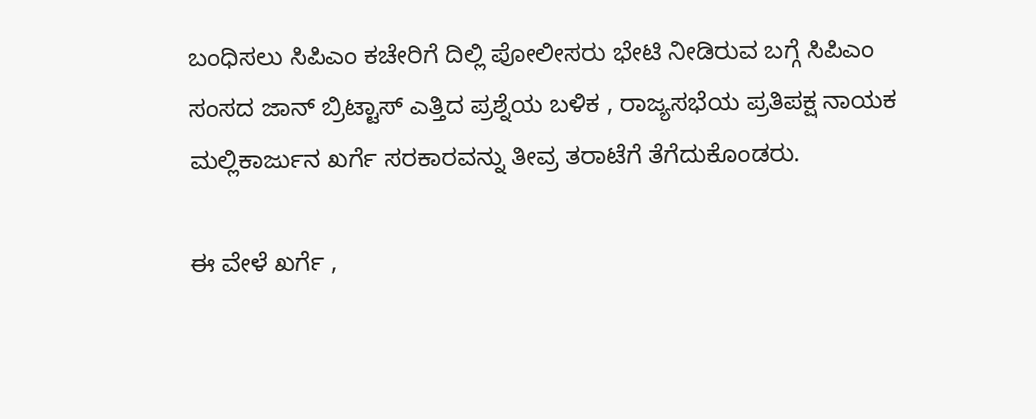ಬಂಧಿಸಲು ಸಿಪಿಎಂ ಕಚೇರಿಗೆ ದಿಲ್ಲಿ ಪೋಲೀಸರು ಭೇಟಿ ನೀಡಿರುವ ಬಗ್ಗೆ ಸಿಪಿಎಂ ಸಂಸದ ಜಾನ್‌ ಬ್ರಿಟ್ಟಾಸ್‌ ಎತ್ತಿದ ಪ್ರಶ್ನೆಯ ಬಳಿಕ , ರಾಜ್ಯಸಭೆಯ ಪ್ರತಿಪಕ್ಷ ನಾಯಕ ಮಲ್ಲಿಕಾರ್ಜುನ ಖರ್ಗೆ ಸರಕಾರವನ್ನು ತೀವ್ರ ತರಾಟೆಗೆ ತೆಗೆದುಕೊಂಡರು.

ಈ ವೇಳೆ ಖರ್ಗೆ ,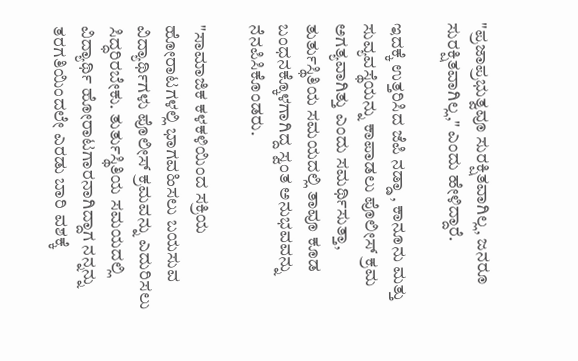"ಪ್ರಜಾಪ್ರಭುತ್ವವೂ ಸುರಕ್ಷಿತವಾಗಿಲ್ಲ, ಜನರೂ ಸುರಕ್ಷಿತವಾಗಿಲ್ಲ," ಎಂದು ಹೇಳಿದ್ದಾರೆ.

ಇದಕ್ಕೆ ಉತ್ತರಿಸಿದ ಜೆಪಿ ನಡ್ಡಾ , ಕಾನೂನು ಮತ್ತು ಸುವ್ಯವಸ್ಥೆಯನ್ನು ಕಾಪಾಡಲು ಪೊಲೀಸ್ ಕ್ರಮ ಅಗತ್ಯವಾಗಿತ್ತು ಎಂದು ಸಮರ್ಥಿಸುತ್ತಾ, ತುರ್ತುಸ್ಥಿತಿಯ ಸಮಯದಲ್ಲಿ ತಾವೂ ಕೂಡ ಬಂಧನಕ್ಕೊಳಗಾಗಿದ್ದ ಸ್ವಂತ ಅನುಭವವನ್ನು ನೆನಪಿಸಿಕೊಂಡರು.

"ಸಾಮಾಜಿಕ ಕಳಕಳಿಯಿಂದ ಸಕ್ರಿಯ ಹೋರಾಟಗಳಲ್ಲಿ ಭಾಗವಹಿಸಲು ಬಯಸುವ ವಿದ್ಯಾರ್ಥಿಗಳು ಪೊಲೀಸ್ ಕ್ರಮವನ್ನು ಎದುರಿಸಲು ಸಿದ್ಧರಿರಬೇಕು. ತುರ್ತುಸ್ಥಿತಿಯ ಸಮಯದಲ್ಲಿ ವಿದ್ಯಾರ್ಥಿ ಹೋರಾಟಗಾರನಾಗಿದ್ದಾಗ ನನ್ನನ್ನು ತರಗತಿಯಿಂದಲೇ ಎರಡು ಬಾರಿ ವಶಕ್ಕೆ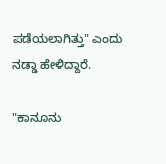ಪಡೆಯಲಾಗಿತ್ತು" ಎಂದು ನಡ್ಡಾ ಹೇಳಿದ್ದಾರೆ.

"ಕಾನೂನು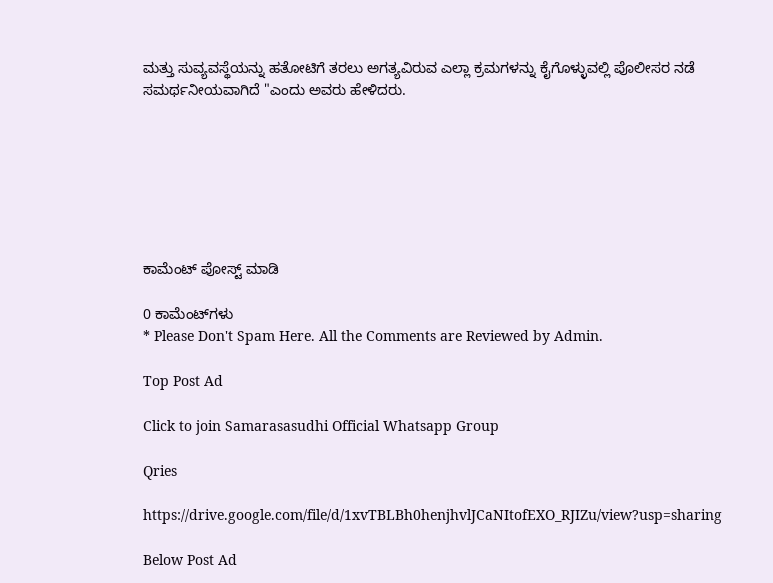ಮತ್ತು ಸುವ್ಯವಸ್ಥೆಯನ್ನು ಹತೋಟಿಗೆ ತರಲು ಅಗತ್ಯವಿರುವ ಎಲ್ಲಾ ಕ್ರಮಗಳನ್ನು ಕೈಗೊಳ್ಳುವಲ್ಲಿ ಪೊಲೀಸರ ನಡೆ ಸಮರ್ಥನೀಯವಾಗಿದೆ "ಎಂದು ಅವರು ಹೇಳಿದರು.







ಕಾಮೆಂಟ್‌‌ ಪೋಸ್ಟ್‌ ಮಾಡಿ

0 ಕಾಮೆಂಟ್‌ಗಳು
* Please Don't Spam Here. All the Comments are Reviewed by Admin.

Top Post Ad

Click to join Samarasasudhi Official Whatsapp Group

Qries

https://drive.google.com/file/d/1xvTBLBh0henjhvlJCaNItofEXO_RJIZu/view?usp=sharing

Below Post Ad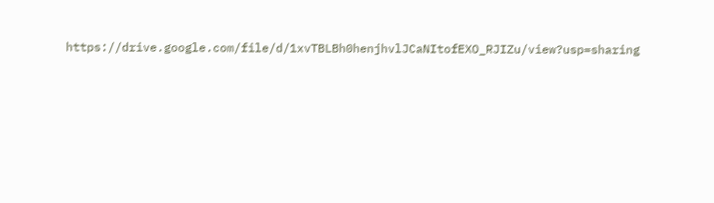https://drive.google.com/file/d/1xvTBLBh0henjhvlJCaNItofEXO_RJIZu/view?usp=sharing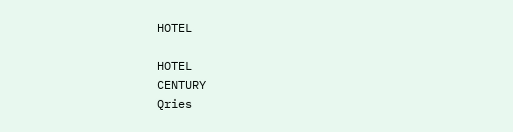HOTEL

HOTEL
CENTURY
Qries